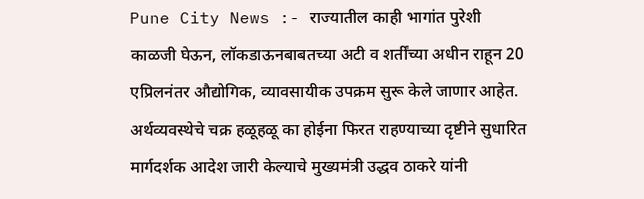Pune City News :- राज्यातील काही भागांत पुरेशी काळजी घेऊन, लॉकडाऊनबाबतच्या अटी व शर्तींच्या अधीन राहून 20 एप्रिलनंतर औद्योगिक, व्यावसायीक उपक्रम सुरू केले जाणार आहेत. अर्थव्यवस्थेचे चक्र हळूहळू का होईना फिरत राहण्याच्या दृष्टीने सुधारित मार्गदर्शक आदेश जारी केल्याचे मुख्यमंत्री उद्धव ठाकरे यांनी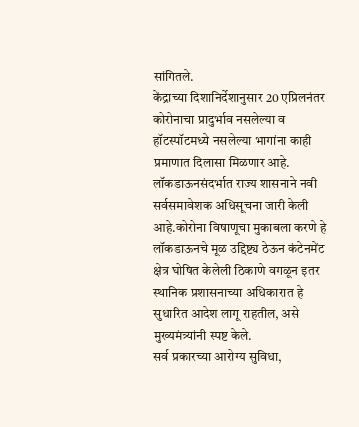सांगितले.
केंद्राच्या दिशानिर्देशानुसार 20 एप्रिलनंतर कोरोनाचा प्रादुर्भाव नसलेल्या व हॉटस्पॉटमध्ये नसलेल्या भागांना काही प्रमाणात दिलासा मिळणार आहे. लॉकडाऊनसंदर्भात राज्य शासनाने नवी सर्वसमावेशक अधिसूचना जारी केली आहे.कोरोना विषाणूचा मुकाबला करणे हे लॉकडाऊनचे मूळ उद्दिष्ट्य ठेऊन कंटेनमेंट क्षेत्र घोषित केलेली ठिकाणे वगळून इतर स्थानिक प्रशासनाच्या अधिकारात हे सुधारित आदेश लागू राहतील, असे मुख्यमंत्र्यांनी स्पष्ट केले.
सर्व प्रकारच्या आरोग्य सुविधा,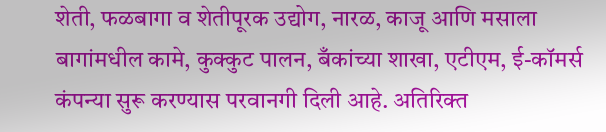शेती, फळबागा व शेतीपूरक उद्योग, नारळ, काजू आणि मसाला बागांमधील कामे, कुक्कुट पालन, बँकांच्या शाखा, एटीएम, ई-कॉमर्स कंपन्या सुरू करण्यास परवानगी दिली आहे. अतिरिक्त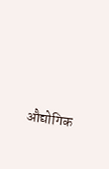औद्योगिक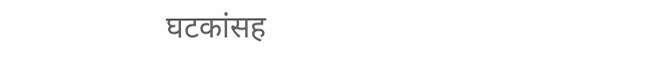घटकांसह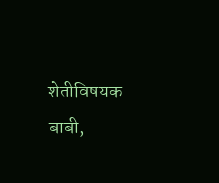शेतीविषयक बाबी,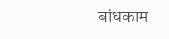बांधकाम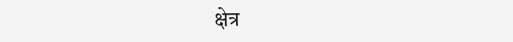क्षेत्र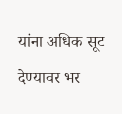यांना अधिक सूट देण्यावर भर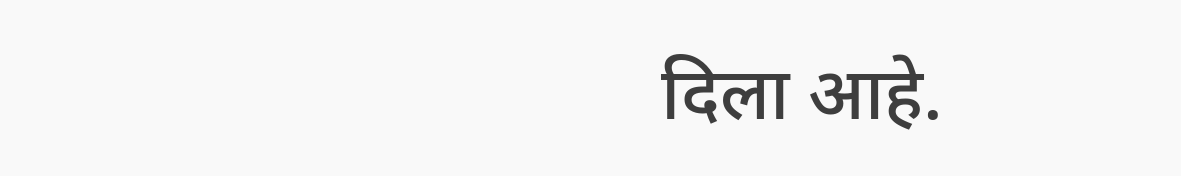दिला आहे.